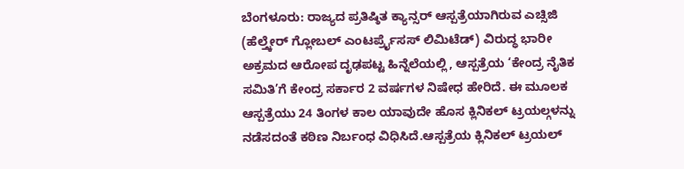ಬೆಂಗಳೂರು: ರಾಜ್ಯದ ಪ್ರತಿಷ್ಠಿತ ಕ್ಯಾನ್ಸರ್ ಆಸ್ಪತ್ರೆಯಾಗಿರುವ ಎಚ್ಸಿಜಿ (ಹೆಲ್ತ್ಕೇರ್ ಗ್ಲೋಬಲ್ ಎಂಟರ್ಪ್ರೈಸಸ್ ಲಿಮಿಟೆಡ್) ವಿರುದ್ಧ ಭಾರೀ ಅಕ್ರಮದ ಆರೋಪ ದೃಢಪಟ್ಟ ಹಿನ್ನೆಲೆಯಲ್ಲಿ, ಆಸ್ಪತ್ರೆಯ ‘ಕೇಂದ್ರ ನೈತಿಕ ಸಮಿತಿ’ಗೆ ಕೇಂದ್ರ ಸರ್ಕಾರ 2 ವರ್ಷಗಳ ನಿಷೇಧ ಹೇರಿದೆ. ಈ ಮೂಲಕ ಆಸ್ಪತ್ರೆಯು 24 ತಿಂಗಳ ಕಾಲ ಯಾವುದೇ ಹೊಸ ಕ್ಲಿನಿಕಲ್ ಟ್ರಯಲ್ಗಳನ್ನು ನಡೆಸದಂತೆ ಕಠಿಣ ನಿರ್ಬಂಧ ವಿಧಿಸಿದೆ.ಆಸ್ಪತ್ರೆಯ ಕ್ಲಿನಿಕಲ್ ಟ್ರಯಲ್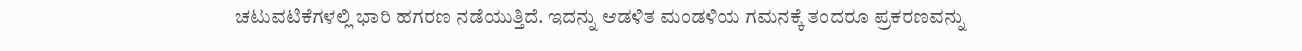ಚಟುವಟಿಕೆಗಳಲ್ಲಿ ಭಾರಿ ಹಗರಣ ನಡೆಯುತ್ತಿದೆ. ಇದನ್ನು ಆಡಳಿತ ಮಂಡಳಿಯ ಗಮನಕ್ಕೆ ತಂದರೂ ಪ್ರಕರಣವನ್ನು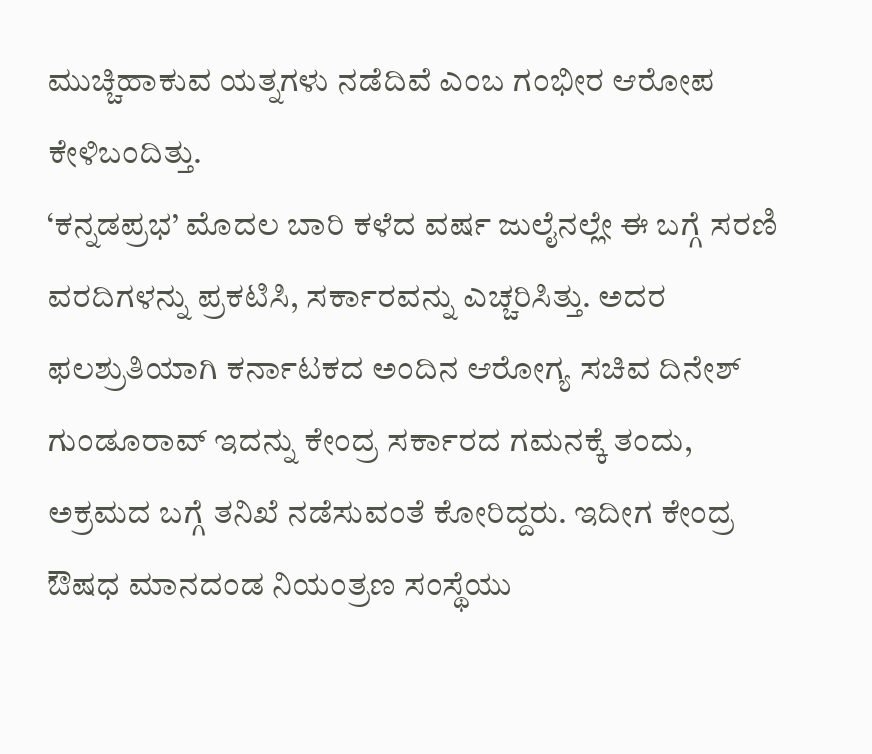ಮುಚ್ಚಿಹಾಕುವ ಯತ್ನಗಳು ನಡೆದಿವೆ ಎಂಬ ಗಂಭೀರ ಆರೋಪ ಕೇಳಿಬಂದಿತ್ತು.
‘ಕನ್ನಡಪ್ರಭ’ ಮೊದಲ ಬಾರಿ ಕಳೆದ ವರ್ಷ ಜುಲೈನಲ್ಲೇ ಈ ಬಗ್ಗೆ ಸರಣಿ ವರದಿಗಳನ್ನು ಪ್ರಕಟಿಸಿ, ಸರ್ಕಾರವನ್ನು ಎಚ್ಚರಿಸಿತ್ತು. ಅದರ ಫಲಶ್ರುತಿಯಾಗಿ ಕರ್ನಾಟಕದ ಅಂದಿನ ಆರೋಗ್ಯ ಸಚಿವ ದಿನೇಶ್ ಗುಂಡೂರಾವ್ ಇದನ್ನು ಕೇಂದ್ರ ಸರ್ಕಾರದ ಗಮನಕ್ಕೆ ತಂದು, ಅಕ್ರಮದ ಬಗ್ಗೆ ತನಿಖೆ ನಡೆಸುವಂತೆ ಕೋರಿದ್ದರು. ಇದೀಗ ಕೇಂದ್ರ ಔಷಧ ಮಾನದಂಡ ನಿಯಂತ್ರಣ ಸಂಸ್ಥೆಯು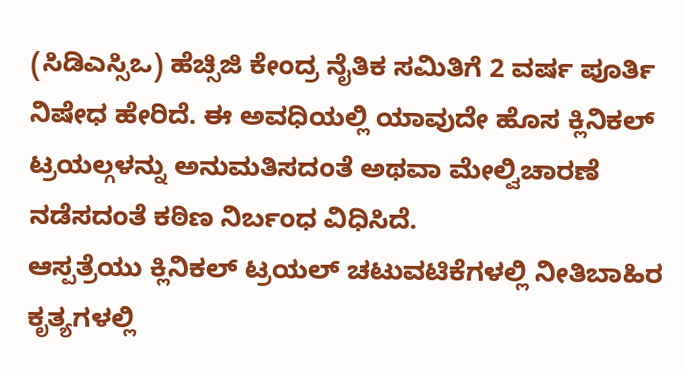(ಸಿಡಿಎಸ್ಸಿಒ) ಹೆಚ್ಸಿಜಿ ಕೇಂದ್ರ ನೈತಿಕ ಸಮಿತಿಗೆ 2 ವರ್ಷ ಪೂರ್ತಿ ನಿಷೇಧ ಹೇರಿದೆ. ಈ ಅವಧಿಯಲ್ಲಿ ಯಾವುದೇ ಹೊಸ ಕ್ಲಿನಿಕಲ್ ಟ್ರಯಲ್ಗಳನ್ನು ಅನುಮತಿಸದಂತೆ ಅಥವಾ ಮೇಲ್ವಿಚಾರಣೆ ನಡೆಸದಂತೆ ಕಠಿಣ ನಿರ್ಬಂಧ ವಿಧಿಸಿದೆ.
ಆಸ್ಪತ್ರೆಯು ಕ್ಲಿನಿಕಲ್ ಟ್ರಯಲ್ ಚಟುವಟಿಕೆಗಳಲ್ಲಿ ನೀತಿಬಾಹಿರ ಕೃತ್ಯಗಳಲ್ಲಿ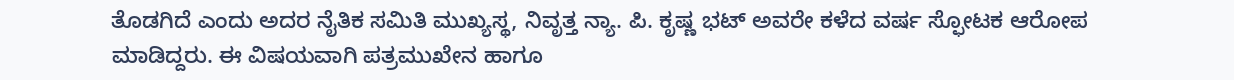ತೊಡಗಿದೆ ಎಂದು ಅದರ ನೈತಿಕ ಸಮಿತಿ ಮುಖ್ಯಸ್ಥ, ನಿವೃತ್ತ ನ್ಯಾ. ಪಿ. ಕೃಷ್ಣ ಭಟ್ ಅವರೇ ಕಳೆದ ವರ್ಷ ಸ್ಫೋಟಕ ಆರೋಪ ಮಾಡಿದ್ದರು. ಈ ವಿಷಯವಾಗಿ ಪತ್ರಮುಖೇನ ಹಾಗೂ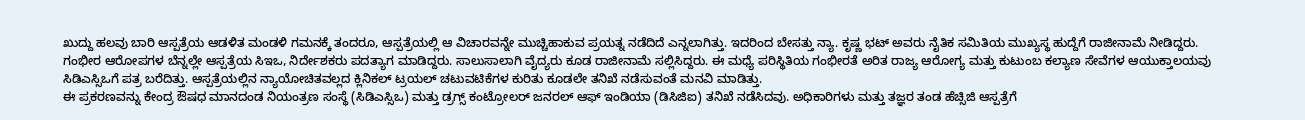ಖುದ್ದು ಹಲವು ಬಾರಿ ಆಸ್ಪತ್ರೆಯ ಆಡಳಿತ ಮಂಡಳಿ ಗಮನಕ್ಕೆ ತಂದರೂ, ಆಸ್ಪತ್ರೆಯಲ್ಲಿ ಆ ವಿಚಾರವನ್ನೇ ಮುಚ್ಚಿಹಾಕುವ ಪ್ರಯತ್ನ ನಡೆದಿದೆ ಎನ್ನಲಾಗಿತ್ತು. ಇದರಿಂದ ಬೇಸತ್ತು ನ್ಯಾ. ಕೃಷ್ಣ ಭಟ್ ಅವರು ನೈತಿಕ ಸಮಿತಿಯ ಮುಖ್ಯಸ್ಥ ಹುದ್ದೆಗೆ ರಾಜೀನಾಮೆ ನೀಡಿದ್ದರು.
ಗಂಭೀರ ಆರೋಪಗಳ ಬೆನ್ನಲ್ಲೇ ಆಸ್ಪತ್ರೆಯ ಸಿಇಒ, ನಿರ್ದೇಶಕರು ಪದತ್ಯಾಗ ಮಾಡಿದ್ದರು. ಸಾಲುಸಾಲಾಗಿ ವೈದ್ಯರು ಕೂಡ ರಾಜೀನಾಮೆ ಸಲ್ಲಿಸಿದ್ದರು. ಈ ಮಧ್ಯೆ ಪರಿಸ್ಥಿತಿಯ ಗಂಭೀರತೆ ಅರಿತ ರಾಜ್ಯ ಆರೋಗ್ಯ ಮತ್ತು ಕುಟುಂಬ ಕಲ್ಯಾಣ ಸೇವೆಗಳ ಆಯುಕ್ತಾಲಯವು ಸಿಡಿಎಸ್ಸಿಒಗೆ ಪತ್ರ ಬರೆದಿತ್ತು. ಆಸ್ಪತ್ರೆಯಲ್ಲಿನ ನ್ಯಾಯೋಚಿತವಲ್ಲದ ಕ್ಲಿನಿಕಲ್ ಟ್ರಯಲ್ ಚಟುವಟಿಕೆಗಳ ಕುರಿತು ಕೂಡಲೇ ತನಿಖೆ ನಡೆಸುವಂತೆ ಮನವಿ ಮಾಡಿತ್ತು.
ಈ ಪ್ರಕರಣವನ್ನು ಕೇಂದ್ರ ಔಷಧ ಮಾನದಂಡ ನಿಯಂತ್ರಣ ಸಂಸ್ಥೆ (ಸಿಡಿಎಸ್ಸಿಒ) ಮತ್ತು ಡ್ರಗ್ಸ್ ಕಂಟ್ರೋಲರ್ ಜನರಲ್ ಆಫ್ ಇಂಡಿಯಾ (ಡಿಸಿಜಿಐ) ತನಿಖೆ ನಡೆಸಿದವು. ಅಧಿಕಾರಿಗಳು ಮತ್ತು ತಜ್ಞರ ತಂಡ ಹೆಚ್ಸಿಜಿ ಆಸ್ಪತ್ರೆಗೆ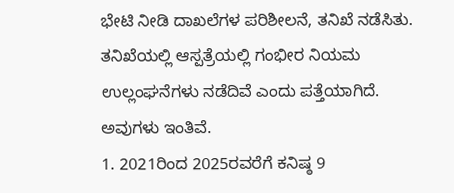ಭೇಟಿ ನೀಡಿ ದಾಖಲೆಗಳ ಪರಿಶೀಲನೆ, ತನಿಖೆ ನಡೆಸಿತು. ತನಿಖೆಯಲ್ಲಿ ಆಸ್ಪತ್ರೆಯಲ್ಲಿ ಗಂಭೀರ ನಿಯಮ ಉಲ್ಲಂಘನೆಗಳು ನಡೆದಿವೆ ಎಂದು ಪತ್ತೆಯಾಗಿದೆ. ಅವುಗಳು ಇಂತಿವೆ.
1. 2021ರಿಂದ 2025ರವರೆಗೆ ಕನಿಷ್ಠ 9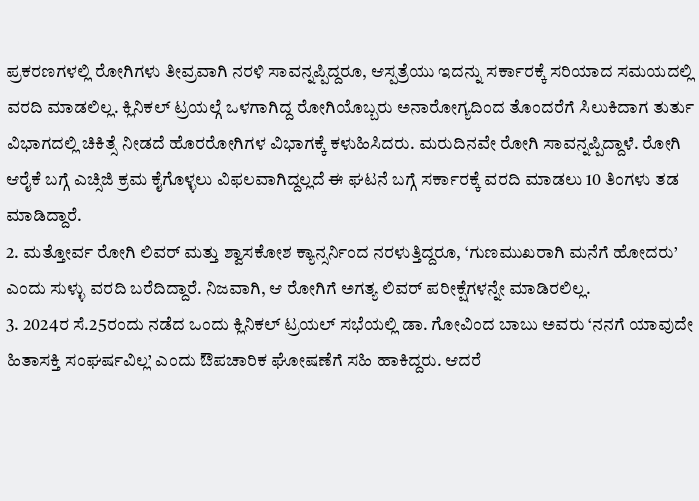ಪ್ರಕರಣಗಳಲ್ಲಿ ರೋಗಿಗಳು ತೀವ್ರವಾಗಿ ನರಳಿ ಸಾವನ್ನಪ್ಪಿದ್ದರೂ, ಆಸ್ಪತ್ರೆಯು ಇದನ್ನು ಸರ್ಕಾರಕ್ಕೆ ಸರಿಯಾದ ಸಮಯದಲ್ಲಿ ವರದಿ ಮಾಡಲಿಲ್ಲ. ಕ್ಲಿನಿಕಲ್ ಟ್ರಯಲ್ಗೆ ಒಳಗಾಗಿದ್ದ ರೋಗಿಯೊಬ್ಬರು ಅನಾರೋಗ್ಯದಿಂದ ತೊಂದರೆಗೆ ಸಿಲುಕಿದಾಗ ತುರ್ತು ವಿಭಾಗದಲ್ಲಿ ಚಿಕಿತ್ಸೆ ನೀಡದೆ ಹೊರರೋಗಿಗಳ ವಿಭಾಗಕ್ಕೆ ಕಳುಹಿಸಿದರು. ಮರುದಿನವೇ ರೋಗಿ ಸಾವನ್ನಪ್ಪಿದ್ದಾಳೆ. ರೋಗಿ ಆರೈಕೆ ಬಗ್ಗೆ ಎಚ್ಸಿಜಿ ಕ್ರಮ ಕೈಗೊಳ್ಳಲು ವಿಫಲವಾಗಿದ್ದಲ್ಲದೆ ಈ ಘಟನೆ ಬಗ್ಗೆ ಸರ್ಕಾರಕ್ಕೆ ವರದಿ ಮಾಡಲು 10 ತಿಂಗಳು ತಡ ಮಾಡಿದ್ದಾರೆ.
2. ಮತ್ತೋರ್ವ ರೋಗಿ ಲಿವರ್ ಮತ್ತು ಶ್ವಾಸಕೋಶ ಕ್ಯಾನ್ಸರ್ನಿಂದ ನರಳುತ್ತಿದ್ದರೂ, ‘ಗುಣಮುಖರಾಗಿ ಮನೆಗೆ ಹೋದರು’ ಎಂದು ಸುಳ್ಳು ವರದಿ ಬರೆದಿದ್ದಾರೆ. ನಿಜವಾಗಿ, ಆ ರೋಗಿಗೆ ಅಗತ್ಯ ಲಿವರ್ ಪರೀಕ್ಷೆಗಳನ್ನೇ ಮಾಡಿರಲಿಲ್ಲ.
3. 2024ರ ಸೆ.25ರಂದು ನಡೆದ ಒಂದು ಕ್ಲಿನಿಕಲ್ ಟ್ರಯಲ್ ಸಭೆಯಲ್ಲಿ ಡಾ. ಗೋವಿಂದ ಬಾಬು ಅವರು ‘ನನಗೆ ಯಾವುದೇ ಹಿತಾಸಕ್ತಿ ಸಂಘರ್ಷವಿಲ್ಲ’ ಎಂದು ಔಪಚಾರಿಕ ಘೋಷಣೆಗೆ ಸಹಿ ಹಾಕಿದ್ದರು. ಆದರೆ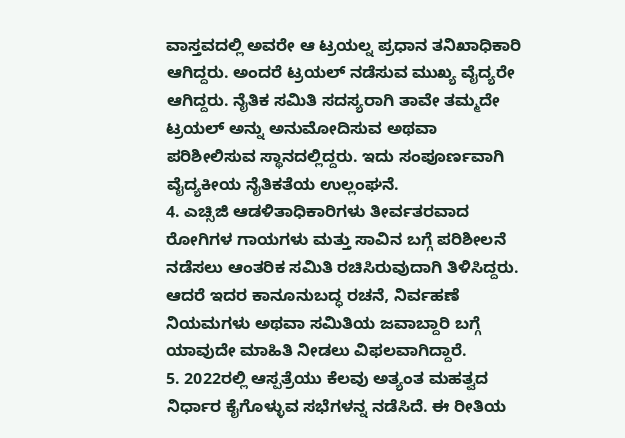ವಾಸ್ತವದಲ್ಲಿ ಅವರೇ ಆ ಟ್ರಯಲ್ನ ಪ್ರಧಾನ ತನಿಖಾಧಿಕಾರಿ ಆಗಿದ್ದರು. ಅಂದರೆ ಟ್ರಯಲ್ ನಡೆಸುವ ಮುಖ್ಯ ವೈದ್ಯರೇ ಆಗಿದ್ದರು. ನೈತಿಕ ಸಮಿತಿ ಸದಸ್ಯರಾಗಿ ತಾವೇ ತಮ್ಮದೇ ಟ್ರಯಲ್ ಅನ್ನು ಅನುಮೋದಿಸುವ ಅಥವಾ ಪರಿಶೀಲಿಸುವ ಸ್ಥಾನದಲ್ಲಿದ್ದರು. ಇದು ಸಂಪೂರ್ಣವಾಗಿ ವೈದ್ಯಕೀಯ ನೈತಿಕತೆಯ ಉಲ್ಲಂಘನೆ.
4. ಎಚ್ಸಿಜಿ ಆಡಳಿತಾಧಿಕಾರಿಗಳು ತೀರ್ವತರವಾದ ರೋಗಿಗಳ ಗಾಯಗಳು ಮತ್ತು ಸಾವಿನ ಬಗ್ಗೆ ಪರಿಶೀಲನೆ ನಡೆಸಲು ಆಂತರಿಕ ಸಮಿತಿ ರಚಿಸಿರುವುದಾಗಿ ತಿಳಿಸಿದ್ದರು. ಆದರೆ ಇದರ ಕಾನೂನುಬದ್ಧ ರಚನೆ, ನಿರ್ವಹಣೆ ನಿಯಮಗಳು ಅಥವಾ ಸಮಿತಿಯ ಜವಾಬ್ದಾರಿ ಬಗ್ಗೆ ಯಾವುದೇ ಮಾಹಿತಿ ನೀಡಲು ವಿಫಲವಾಗಿದ್ದಾರೆ.
5. 2022ರಲ್ಲಿ ಆಸ್ಪತ್ರೆಯು ಕೆಲವು ಅತ್ಯಂತ ಮಹತ್ವದ ನಿರ್ಧಾರ ಕೈಗೊಳ್ಳುವ ಸಭೆಗಳನ್ನ ನಡೆಸಿದೆ. ಈ ರೀತಿಯ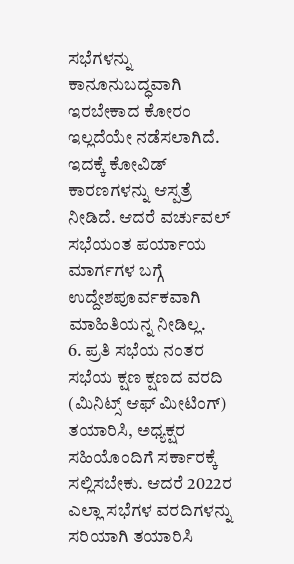ಸಭೆಗಳನ್ನು ಕಾನೂನುಬದ್ಧವಾಗಿ ಇರಬೇಕಾದ ಕೋರಂ ಇಲ್ಲದೆಯೇ ನಡೆಸಲಾಗಿದೆ. ಇದಕ್ಕೆ ಕೋವಿಡ್ ಕಾರಣಗಳನ್ನು ಆಸ್ಪತ್ರೆ ನೀಡಿದೆ. ಆದರೆ ವರ್ಚುವಲ್ ಸಭೆಯಂತ ಪರ್ಯಾಯ ಮಾರ್ಗಗಳ ಬಗ್ಗೆ ಉದ್ದೇಶಪೂರ್ವಕವಾಗಿ ಮಾಹಿತಿಯನ್ನ ನೀಡಿಲ್ಲ.
6. ಪ್ರತಿ ಸಭೆಯ ನಂತರ ಸಭೆಯ ಕ್ಷಣ ಕ್ಷಣದ ವರದಿ (ಮಿನಿಟ್ಸ್ ಆಫ್ ಮೀಟಿಂಗ್) ತಯಾರಿಸಿ, ಅಧ್ಯಕ್ಷರ ಸಹಿಯೊಂದಿಗೆ ಸರ್ಕಾರಕ್ಕೆ ಸಲ್ಲಿಸಬೇಕು. ಆದರೆ 2022ರ ಎಲ್ಲಾ ಸಭೆಗಳ ವರದಿಗಳನ್ನು ಸರಿಯಾಗಿ ತಯಾರಿಸಿ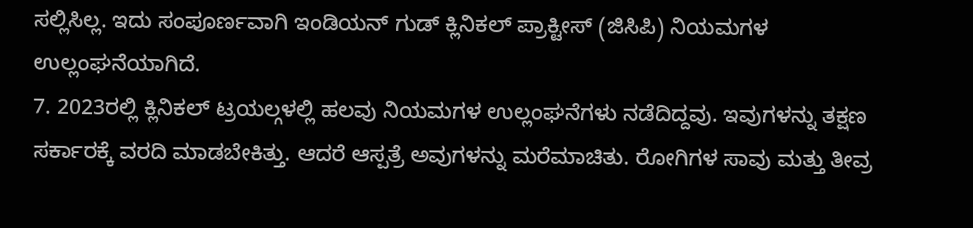ಸಲ್ಲಿಸಿಲ್ಲ. ಇದು ಸಂಪೂರ್ಣವಾಗಿ ಇಂಡಿಯನ್ ಗುಡ್ ಕ್ಲಿನಿಕಲ್ ಪ್ರಾಕ್ಟೀಸ್ (ಜಿಸಿಪಿ) ನಿಯಮಗಳ ಉಲ್ಲಂಘನೆಯಾಗಿದೆ.
7. 2023ರಲ್ಲಿ ಕ್ಲಿನಿಕಲ್ ಟ್ರಯಲ್ಗಳಲ್ಲಿ ಹಲವು ನಿಯಮಗಳ ಉಲ್ಲಂಘನೆಗಳು ನಡೆದಿದ್ದವು. ಇವುಗಳನ್ನು ತಕ್ಷಣ ಸರ್ಕಾರಕ್ಕೆ ವರದಿ ಮಾಡಬೇಕಿತ್ತು. ಆದರೆ ಆಸ್ಪತ್ರೆ ಅವುಗಳನ್ನು ಮರೆಮಾಚಿತು. ರೋಗಿಗಳ ಸಾವು ಮತ್ತು ತೀವ್ರ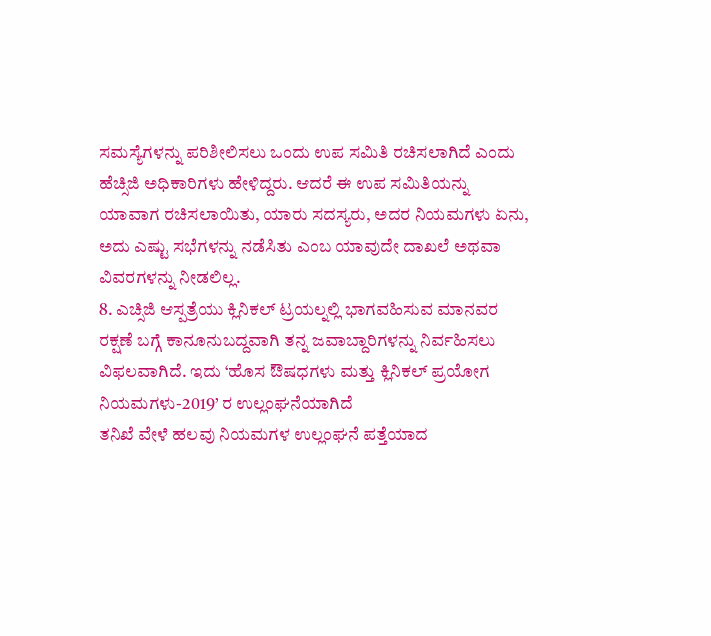ಸಮಸ್ಯೆಗಳನ್ನು ಪರಿಶೀಲಿಸಲು ಒಂದು ಉಪ ಸಮಿತಿ ರಚಿಸಲಾಗಿದೆ ಎಂದು ಹೆಚ್ಸಿಜಿ ಅಧಿಕಾರಿಗಳು ಹೇಳಿದ್ದರು. ಆದರೆ ಈ ಉಪ ಸಮಿತಿಯನ್ನು ಯಾವಾಗ ರಚಿಸಲಾಯಿತು, ಯಾರು ಸದಸ್ಯರು, ಅದರ ನಿಯಮಗಳು ಏನು, ಅದು ಎಷ್ಟು ಸಭೆಗಳನ್ನು ನಡೆಸಿತು ಎಂಬ ಯಾವುದೇ ದಾಖಲೆ ಅಥವಾ ವಿವರಗಳನ್ನು ನೀಡಲಿಲ್ಲ.
8. ಎಚ್ಸಿಜಿ ಆಸ್ಪತ್ರೆಯು ಕ್ಲಿನಿಕಲ್ ಟ್ರಯಲ್ನಲ್ಲಿ ಭಾಗವಹಿಸುವ ಮಾನವರ ರಕ್ಷಣೆ ಬಗ್ಗೆ ಕಾನೂನುಬದ್ದವಾಗಿ ತನ್ನ ಜವಾಬ್ದಾರಿಗಳನ್ನು ನಿರ್ವಹಿಸಲು ವಿಫಲವಾಗಿದೆ. ಇದು ‘ಹೊಸ ಔಷಧಗಳು ಮತ್ತು ಕ್ಲಿನಿಕಲ್ ಪ್ರಯೋಗ ನಿಯಮಗಳು-2019’ ರ ಉಲ್ಲಂಘನೆಯಾಗಿದೆ
ತನಿಖೆ ವೇಳೆ ಹಲವು ನಿಯಮಗಳ ಉಲ್ಲಂಘನೆ ಪತ್ತೆಯಾದ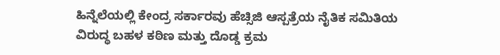ಹಿನ್ನೆಲೆಯಲ್ಲಿ ಕೇಂದ್ರ ಸರ್ಕಾರವು ಹೆಚ್ಸಿಜಿ ಆಸ್ಪತ್ರೆಯ ನೈತಿಕ ಸಮಿತಿಯ ವಿರುದ್ಧ ಬಹಳ ಕಠಿಣ ಮತ್ತು ದೊಡ್ಡ ಕ್ರಮ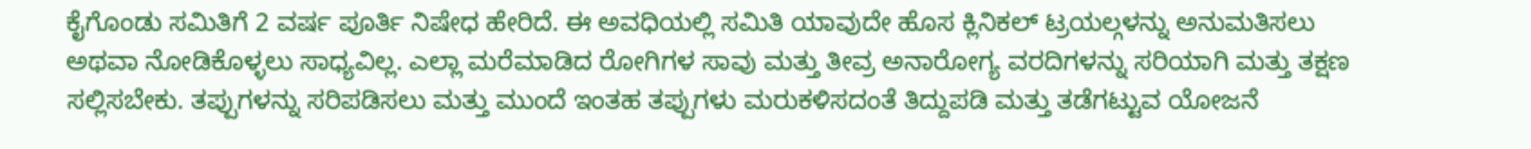ಕೈಗೊಂಡು ಸಮಿತಿಗೆ 2 ವರ್ಷ ಪೂರ್ತಿ ನಿಷೇಧ ಹೇರಿದೆ. ಈ ಅವಧಿಯಲ್ಲಿ ಸಮಿತಿ ಯಾವುದೇ ಹೊಸ ಕ್ಲಿನಿಕಲ್ ಟ್ರಯಲ್ಗಳನ್ನು ಅನುಮತಿಸಲು ಅಥವಾ ನೋಡಿಕೊಳ್ಳಲು ಸಾಧ್ಯವಿಲ್ಲ. ಎಲ್ಲಾ ಮರೆಮಾಡಿದ ರೋಗಿಗಳ ಸಾವು ಮತ್ತು ತೀವ್ರ ಅನಾರೋಗ್ಯ ವರದಿಗಳನ್ನು ಸರಿಯಾಗಿ ಮತ್ತು ತಕ್ಷಣ ಸಲ್ಲಿಸಬೇಕು. ತಪ್ಪುಗಳನ್ನು ಸರಿಪಡಿಸಲು ಮತ್ತು ಮುಂದೆ ಇಂತಹ ತಪ್ಪುಗಳು ಮರುಕಳಿಸದಂತೆ ತಿದ್ದುಪಡಿ ಮತ್ತು ತಡೆಗಟ್ಟುವ ಯೋಜನೆ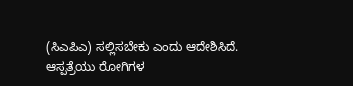(ಸಿಎಪಿಎ) ಸಲ್ಲಿಸಬೇಕು ಎಂದು ಆದೇಶಿಸಿದೆ.
ಆಸ್ಪತ್ರೆಯು ರೋಗಿಗಳ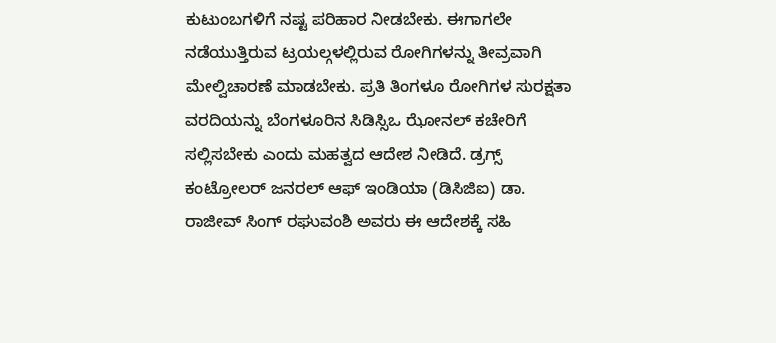ಕುಟುಂಬಗಳಿಗೆ ನಷ್ಟ ಪರಿಹಾರ ನೀಡಬೇಕು. ಈಗಾಗಲೇ ನಡೆಯುತ್ತಿರುವ ಟ್ರಯಲ್ಗಳಲ್ಲಿರುವ ರೋಗಿಗಳನ್ನು ತೀವ್ರವಾಗಿ ಮೇಲ್ವಿಚಾರಣೆ ಮಾಡಬೇಕು. ಪ್ರತಿ ತಿಂಗಳೂ ರೋಗಿಗಳ ಸುರಕ್ಷತಾ ವರದಿಯನ್ನು ಬೆಂಗಳೂರಿನ ಸಿಡಿಸ್ಸಿಒ ಝೋನಲ್ ಕಚೇರಿಗೆ ಸಲ್ಲಿಸಬೇಕು ಎಂದು ಮಹತ್ವದ ಆದೇಶ ನೀಡಿದೆ. ಡ್ರಗ್ಸ್ ಕಂಟ್ರೋಲರ್ ಜನರಲ್ ಆಫ್ ಇಂಡಿಯಾ (ಡಿಸಿಜಿಐ) ಡಾ. ರಾಜೀವ್ ಸಿಂಗ್ ರಘುವಂಶಿ ಅವರು ಈ ಆದೇಶಕ್ಕೆ ಸಹಿ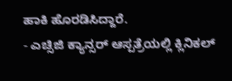ಹಾಕಿ ಹೊರಡಿಸಿದ್ದಾರೆ.
- ಎಚ್ಸಿಜಿ ಕ್ಯಾನ್ಸರ್ ಆಸ್ಪತ್ರೆಯಲ್ಲಿ ಕ್ಲಿನಿಕಲ್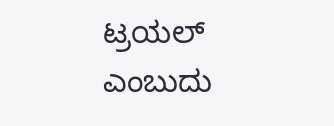ಟ್ರಯಲ್ ಎಂಬುದು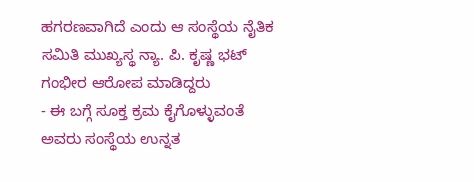ಹಗರಣವಾಗಿದೆ ಎಂದು ಆ ಸಂಸ್ಥೆಯ ನೈತಿಕ ಸಮಿತಿ ಮುಖ್ಯಸ್ಥ ನ್ಯಾ. ಪಿ. ಕೃಷ್ಣ ಭಟ್ ಗಂಭೀರ ಆರೋಪ ಮಾಡಿದ್ದರು
- ಈ ಬಗ್ಗೆ ಸೂಕ್ತ ಕ್ರಮ ಕೈಗೊಳ್ಳುವಂತೆ ಅವರು ಸಂಸ್ಥೆಯ ಉನ್ನತ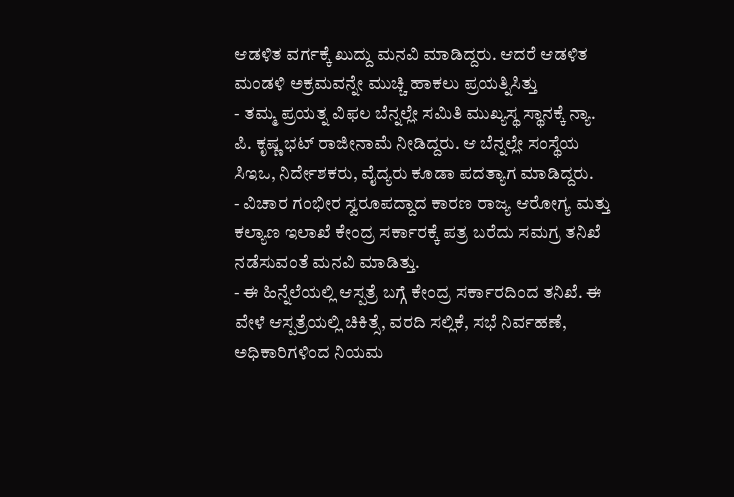ಆಡಳಿತ ವರ್ಗಕ್ಕೆ ಖುದ್ದು ಮನವಿ ಮಾಡಿದ್ದರು. ಆದರೆ ಆಡಳಿತ ಮಂಡಳಿ ಅಕ್ರಮವನ್ನೇ ಮುಚ್ಚಿ ಹಾಕಲು ಪ್ರಯತ್ನಿಸಿತ್ತು
- ತಮ್ಮ ಪ್ರಯತ್ನ ವಿಫಲ ಬೆನ್ನಲ್ಲೇ ಸಮಿತಿ ಮುಖ್ಯಸ್ಥ ಸ್ಥಾನಕ್ಕೆ ನ್ಯಾ. ಪಿ. ಕೃಷ್ಣ ಭಟ್ ರಾಜೀನಾಮೆ ನೀಡಿದ್ದರು. ಆ ಬೆನ್ನಲ್ಲೇ ಸಂಸ್ಥೆಯ ಸಿಇಒ, ನಿರ್ದೇಶಕರು, ವೈದ್ಯರು ಕೂಡಾ ಪದತ್ಯಾಗ ಮಾಡಿದ್ದರು.
- ವಿಚಾರ ಗಂಭೀರ ಸ್ವರೂಪದ್ದಾದ ಕಾರಣ ರಾಜ್ಯ ಆರೋಗ್ಯ ಮತ್ತು ಕಲ್ಯಾಣ ಇಲಾಖೆ ಕೇಂದ್ರ ಸರ್ಕಾರಕ್ಕೆ ಪತ್ರ ಬರೆದು ಸಮಗ್ರ ತನಿಖೆ ನಡೆಸುವಂತೆ ಮನವಿ ಮಾಡಿತ್ತು.
- ಈ ಹಿನ್ನೆಲೆಯಲ್ಲಿ ಆಸ್ಪತ್ರೆ ಬಗ್ಗೆ ಕೇಂದ್ರ ಸರ್ಕಾರದಿಂದ ತನಿಖೆ. ಈ ವೇಳೆ ಆಸ್ಪತ್ರೆಯಲ್ಲಿ ಚಿಕಿತ್ಸೆ, ವರದಿ ಸಲ್ಲಿಕೆ, ಸಭೆ ನಿರ್ವಹಣೆ, ಅಧಿಕಾರಿಗಳಿಂದ ನಿಯಮ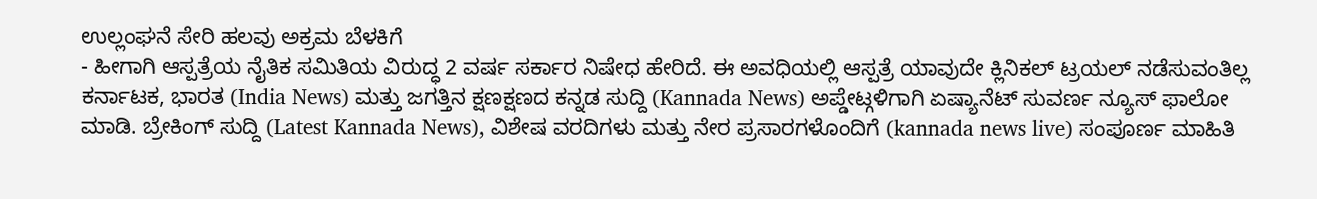ಉಲ್ಲಂಘನೆ ಸೇರಿ ಹಲವು ಅಕ್ರಮ ಬೆಳಕಿಗೆ
- ಹೀಗಾಗಿ ಆಸ್ಪತ್ರೆಯ ನೈತಿಕ ಸಮಿತಿಯ ವಿರುದ್ಧ 2 ವರ್ಷ ಸರ್ಕಾರ ನಿಷೇಧ ಹೇರಿದೆ. ಈ ಅವಧಿಯಲ್ಲಿ ಆಸ್ಪತ್ರೆ ಯಾವುದೇ ಕ್ಲಿನಿಕಲ್ ಟ್ರಯಲ್ ನಡೆಸುವಂತಿಲ್ಲ
ಕರ್ನಾಟಕ, ಭಾರತ (India News) ಮತ್ತು ಜಗತ್ತಿನ ಕ್ಷಣಕ್ಷಣದ ಕನ್ನಡ ಸುದ್ದಿ (Kannada News) ಅಪ್ಡೇಟ್ಗಳಿಗಾಗಿ ಏಷ್ಯಾನೆಟ್ ಸುವರ್ಣ ನ್ಯೂಸ್ ಫಾಲೋ ಮಾಡಿ. ಬ್ರೇಕಿಂಗ್ ಸುದ್ದಿ (Latest Kannada News), ವಿಶೇಷ ವರದಿಗಳು ಮತ್ತು ನೇರ ಪ್ರಸಾರಗಳೊಂದಿಗೆ (kannada news live) ಸಂಪೂರ್ಣ ಮಾಹಿತಿ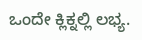ಒಂದೇ ಕ್ಲಿಕ್ನಲ್ಲಿ ಲಭ್ಯ.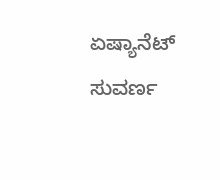ಏಷ್ಯಾನೆಟ್ ಸುವರ್ಣ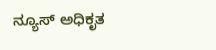ನ್ಯೂಸ್ ಅಧಿಕೃತ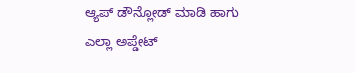ಆ್ಯಪ್ ಡೌನ್ಲೋಡ್ ಮಾಡಿ ಹಾಗು ಎಲ್ಲಾ ಅಪ್ಡೇಟ್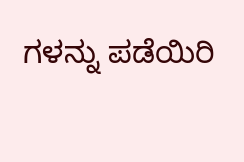ಗಳನ್ನು ಪಡೆಯಿರಿ